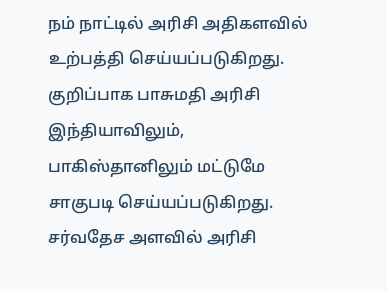நம் நாட்டில் அரிசி அதிகளவில் உற்பத்தி செய்யப்படுகிறது. குறிப்பாக பாசுமதி அரிசி இந்தியாவிலும், பாகிஸ்தானிலும் மட்டுமே சாகுபடி செய்யப்படுகிறது. சர்வதேச அளவில் அரிசி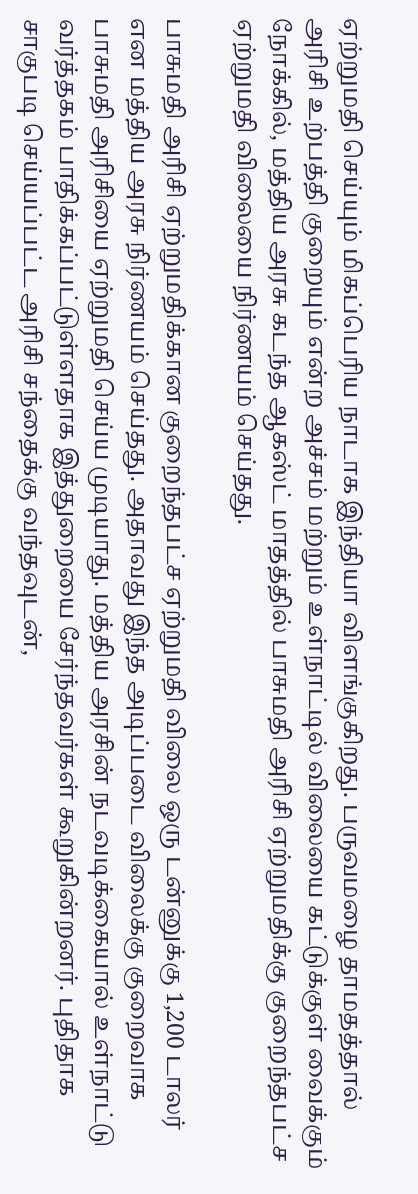ஏற்றுமதி செய்யும் மிகப்பெரிய நாடாக இந்தியா விளங்குகிறது. பருவமழை தாமதத்தால் அரிசி உற்பத்தி குறையும் என்ற அச்சம் மற்றும் உள்நாட்டில் விலையை கட்டுக்குள் வைக்கும் நோக்கில், மத்திய அரசு கடந்த ஆகஸ்ட் மாதத்தில் பாசுமதி அரிசி ஏற்றுமதிக்கு குறைந்தபட்ச ஏற்றுமதி விலையை நிர்ணயம் செய்தது.

பாசுமதி அரிசி ஏற்றுமதிக்கான குறைந்தபட்ச ஏற்றுமதி விலை ஒரு டன்னுக்கு 1,200 டாலர் என மத்திய அரசு நிர்ணயம் செய்தது. அதாவது இந்த அடிப்படை விலைக்கு குறைவாக பாசுமதி அரிசியை ஏற்றுமதி செய்ய முடியாது. மத்திய அரசின் நடவடிக்கையால் உள்நாட்டு வர்த்தகம் பாதிக்கப்பட்டுள்ளதாக இத்துறையை சேர்ந்தவர்கள் கூறுகின்றனர். புதிதாக சாகுபடி செய்யப்பட்ட அரிசி சந்தைக்கு வந்தவுடன்,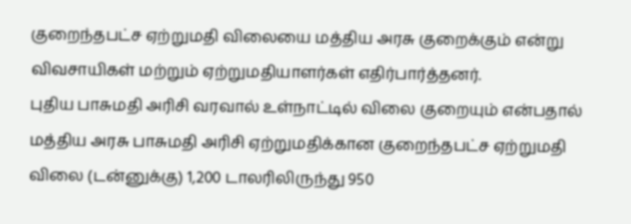குறைந்தபட்ச ஏற்றுமதி விலையை மத்திய அரசு குறைக்கும் என்று விவசாயிகள் மற்றும் ஏற்றுமதியாளர்கள் எதிர்பார்த்தனர்.
புதிய பாசுமதி அரிசி வரவால் உள்நாட்டில் விலை குறையும் என்பதால் மத்திய அரசு பாசுமதி அரிசி ஏற்றுமதிக்கான குறைந்தபட்ச ஏற்றுமதி விலை (டன்னுக்கு) 1,200 டாலரிலிருந்து 950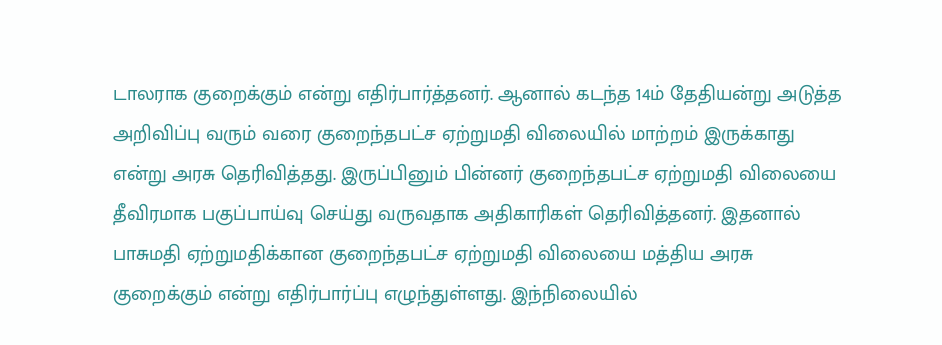டாலராக குறைக்கும் என்று எதிர்பார்த்தனர். ஆனால் கடந்த 14ம் தேதியன்று அடுத்த அறிவிப்பு வரும் வரை குறைந்தபட்ச ஏற்றுமதி விலையில் மாற்றம் இருக்காது என்று அரசு தெரிவித்தது. இருப்பினும் பின்னர் குறைந்தபட்ச ஏற்றுமதி விலையை தீவிரமாக பகுப்பாய்வு செய்து வருவதாக அதிகாரிகள் தெரிவித்தனர். இதனால் பாசுமதி ஏற்றுமதிக்கான குறைந்தபட்ச ஏற்றுமதி விலையை மத்திய அரசு குறைக்கும் என்று எதிர்பார்ப்பு எழுந்துள்ளது. இந்நிலையில்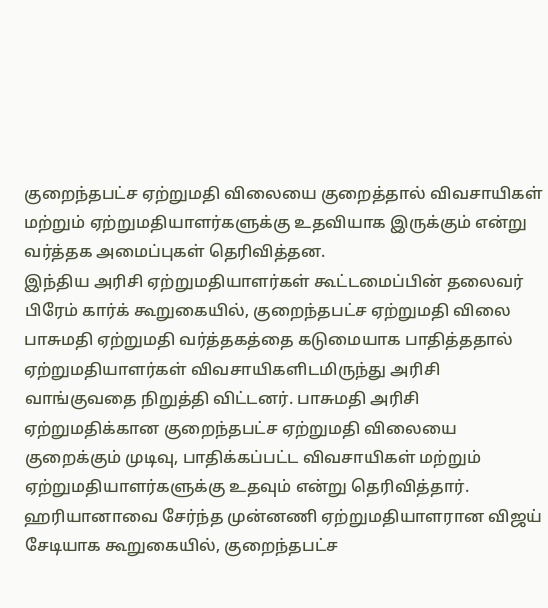குறைந்தபட்ச ஏற்றுமதி விலையை குறைத்தால் விவசாயிகள் மற்றும் ஏற்றுமதியாளர்களுக்கு உதவியாக இருக்கும் என்று வர்த்தக அமைப்புகள் தெரிவித்தன.
இந்திய அரிசி ஏற்றுமதியாளர்கள் கூட்டமைப்பின் தலைவர் பிரேம் கார்க் கூறுகையில், குறைந்தபட்ச ஏற்றுமதி விலை பாசுமதி ஏற்றுமதி வர்த்தகத்தை கடுமையாக பாதித்ததால் ஏற்றுமதியாளர்கள் விவசாயிகளிடமிருந்து அரிசி வாங்குவதை நிறுத்தி விட்டனர். பாசுமதி அரிசி ஏற்றுமதிக்கான குறைந்தபட்ச ஏற்றுமதி விலையை குறைக்கும் முடிவு, பாதிக்கப்பட்ட விவசாயிகள் மற்றும் ஏற்றுமதியாளர்களுக்கு உதவும் என்று தெரிவித்தார். ஹரியானாவை சேர்ந்த முன்னணி ஏற்றுமதியாளரான விஜய் சேடியாக கூறுகையில், குறைந்தபட்ச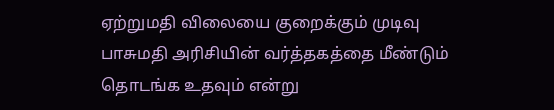ஏற்றுமதி விலையை குறைக்கும் முடிவு பாசுமதி அரிசியின் வர்த்தகத்தை மீண்டும் தொடங்க உதவும் என்று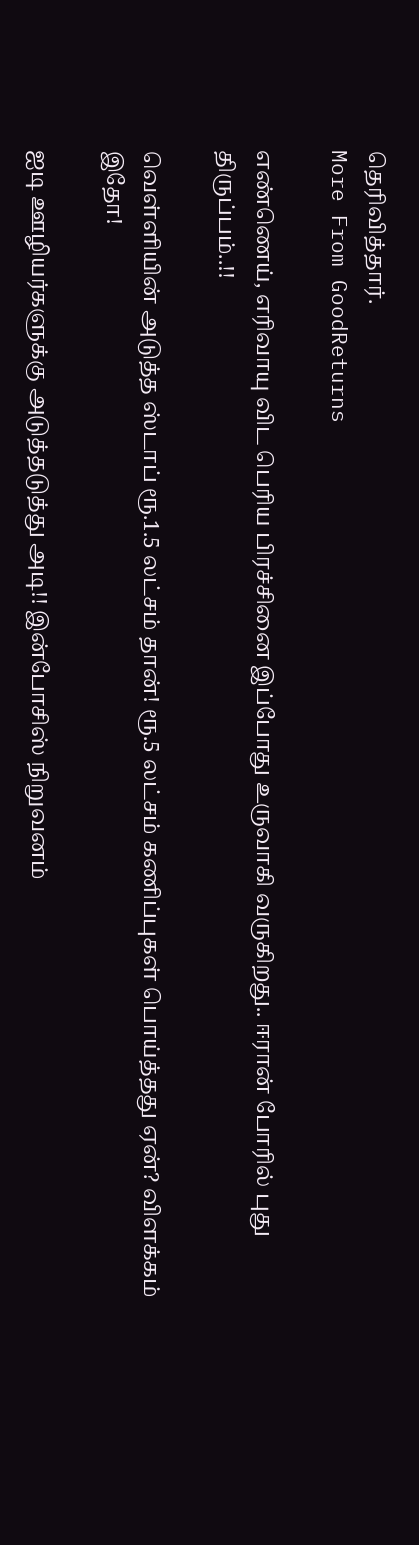தெரிவித்தார்.
More From GoodReturns

எண்ணெய், எரிவாயு விட பெரிய பிரச்சினை இப்போது உருவாகி வருகிறது.. ஈரான் போரில் புது திருப்பம்..!!

வெள்ளியின் அடுத்த ஸ்டாப் ரூ.1.5 லட்சம் தான்! ரூ.5 லட்சம் கணிப்புகள் பொய்த்தது ஏன்? விளக்கம் இதோ!

ஐடி ஊழியர்களுக்கு அடுத்தடுத்து அடி!! இன்போசிஸ் நிறுவனம்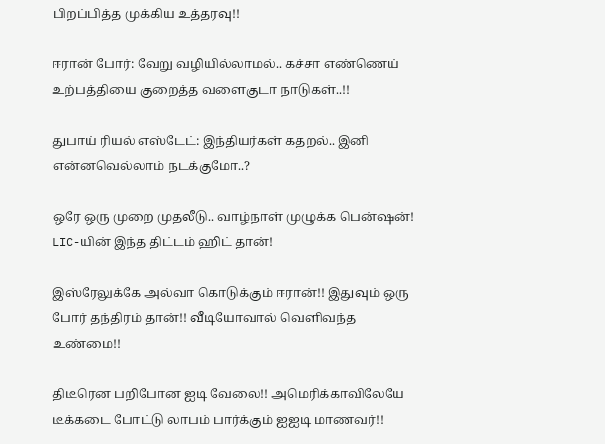பிறப்பித்த முக்கிய உத்தரவு!!

ஈரான் போர்: வேறு வழியில்லாமல்.. கச்சா எண்ணெய் உற்பத்தியை குறைத்த வளைகுடா நாடுகள்..!!

துபாய் ரியல் எஸ்டேட்: இந்தியர்கள் கதறல்.. இனி என்னவெல்லாம் நடக்குமோ..?

ஒரே ஒரு முறை முதலீடு.. வாழ்நாள் முழுக்க பென்ஷன்! LIC-யின் இந்த திட்டம் ஹிட் தான்!

இஸ்ரேலுக்கே அல்வா கொடுக்கும் ஈரான்!! இதுவும் ஒரு போர் தந்திரம் தான்!! வீடியோவால் வெளிவந்த உண்மை!!

திடீரென பறிபோன ஐடி வேலை!! அமெரிக்காவிலேயே டீக்கடை போட்டு லாபம் பார்க்கும் ஐஐடி மாணவர்!!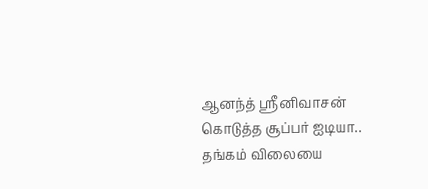ஆனந்த் ஸ்ரீனிவாசன் கொடுத்த சூப்பர் ஐடியா.. தங்கம் விலையை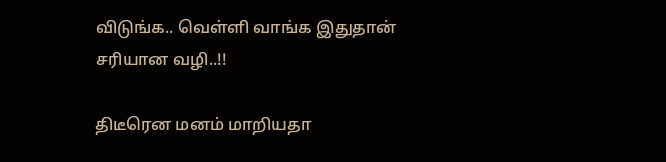விடுங்க.. வெள்ளி வாங்க இதுதான் சரியான வழி..!!

திடீரென மனம் மாறியதா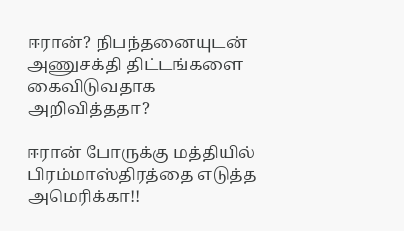ஈரான்? நிபந்தனையுடன் அணுசக்தி திட்டங்களை கைவிடுவதாக அறிவித்ததா?

ஈரான் போருக்கு மத்தியில் பிரம்மாஸ்திரத்தை எடுத்த அமெரிக்கா!!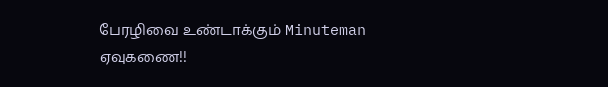பேரழிவை உண்டாக்கும் Minuteman ஏவுகணை!!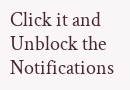Click it and Unblock the Notifications